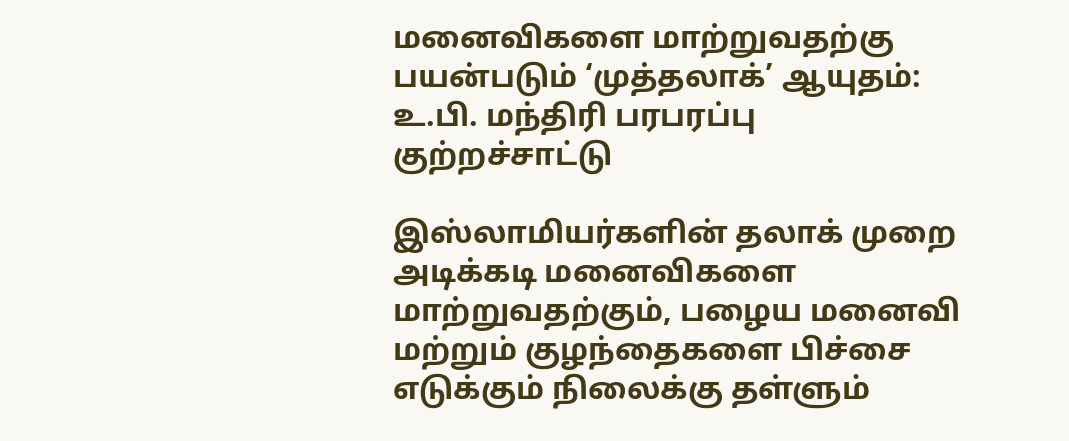மனைவிகளை மாற்றுவதற்கு பயன்படும் ‘முத்தலாக்’ ஆயுதம்: உ.பி. மந்திரி பரபரப்பு குற்றச்சாட்டு

இஸ்லாமியர்களின் தலாக் முறை அடிக்கடி மனைவிகளை மாற்றுவதற்கும், பழைய மனைவி மற்றும் குழந்தைகளை பிச்சை எடுக்கும் நிலைக்கு தள்ளும்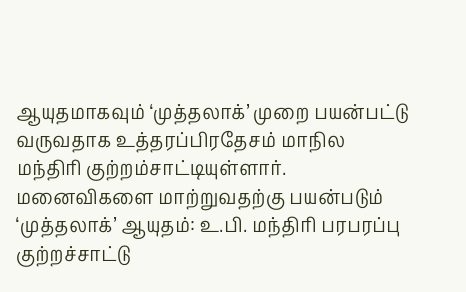ஆயுதமாகவும் ‘முத்தலாக்’ முறை பயன்பட்டு வருவதாக உத்தரப்பிரதேசம் மாநில மந்திரி குற்றம்சாட்டியுள்ளார்.
மனைவிகளை மாற்றுவதற்கு பயன்படும் ‘முத்தலாக்’ ஆயுதம்: உ.பி. மந்திரி பரபரப்பு குற்றச்சாட்டு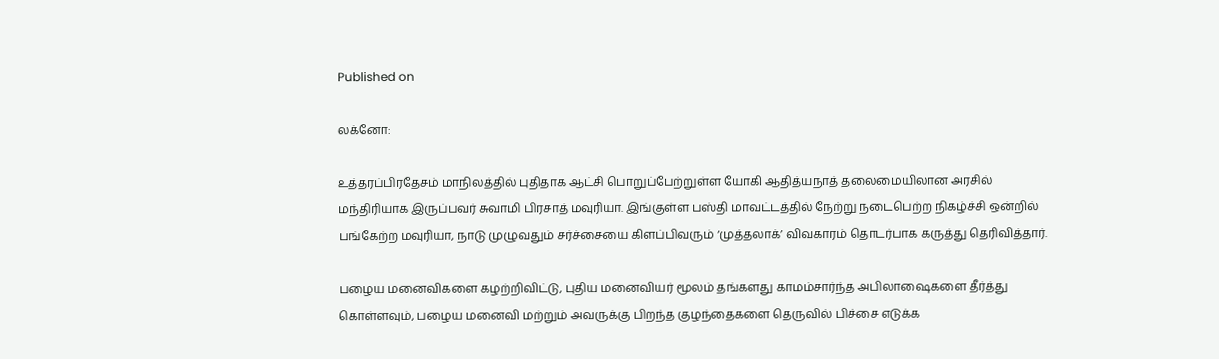Published on

லக்னோ:

உத்தரப்பிரதேசம் மாநிலத்தில் புதிதாக ஆட்சி பொறுப்பேற்றுள்ள யோகி ஆதித்யநாத் தலைமையிலான அரசில் மந்திரியாக இருப்பவர் சுவாமி பிரசாத் மவுரியா. இங்குள்ள பஸ்தி மாவட்டத்தில் நேற்று நடைபெற்ற நிகழ்ச்சி ஒன்றில் பங்கேற்ற மவுரியா, நாடு முழுவதும் சர்ச்சையை கிளப்பிவரும் ‘முத்தலாக்’ விவகாரம் தொடர்பாக கருத்து தெரிவித்தார்.

பழைய மனைவிகளை கழற்றிவிட்டு, புதிய மனைவியர் மூலம் தங்களது காமம்சார்ந்த அபிலாஷைகளை தீர்த்து கொள்ளவும், பழைய மனைவி மற்றும் அவருக்கு பிறந்த குழந்தைகளை தெருவில் பிச்சை எடுக்க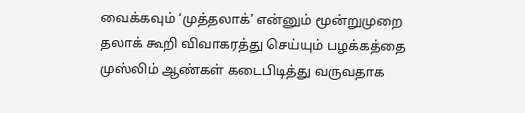வைக்கவும் ‘முத்தலாக்’ என்னும் மூன்றுமுறை தலாக் கூறி விவாகரத்து செய்யும் பழக்கத்தை முஸ்லிம் ஆண்கள் கடைபிடித்து வருவதாக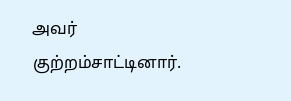அவர் குற்றம்சாட்டினார்.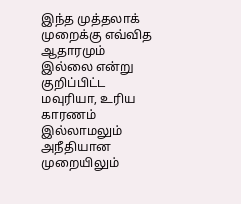இந்த முத்தலாக் முறைக்கு எவ்வித ஆதாரமும் இல்லை என்று குறிப்பிட்ட மவுரியா, உரிய காரணம் இல்லாமலும் அநீதியான முறையிலும்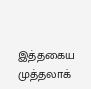இத்தகைய முத்தலாக்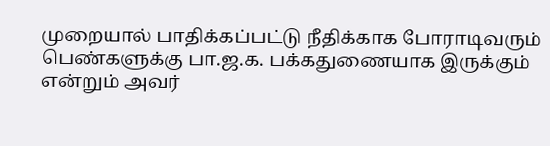முறையால் பாதிக்கப்பட்டு நீதிக்காக போராடிவரும் பெண்களுக்கு பா.ஜ.க. பக்கதுணையாக இருக்கும் என்றும் அவர்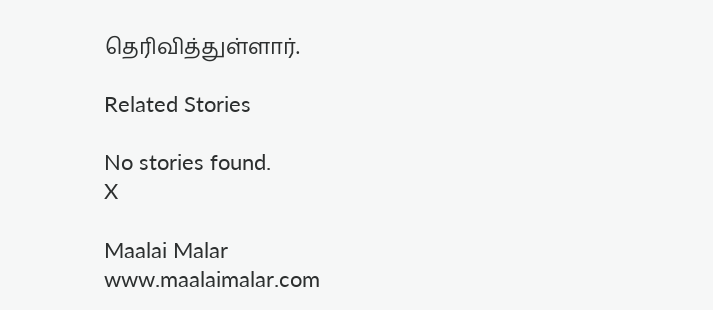தெரிவித்துள்ளார்.

Related Stories

No stories found.
X

Maalai Malar
www.maalaimalar.com